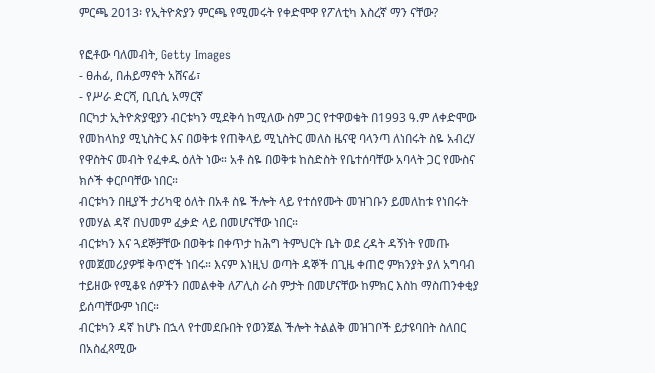ምርጫ 2013፡ የኢትዮጵያን ምርጫ የሚመሩት የቀድሞዋ የፖለቲካ እስረኛ ማን ናቸው?

የፎቶው ባለመብት, Getty Images
- ፀሐፊ, በሐይማኖት አሸናፊ፣
- የሥራ ድርሻ, ቢቢሲ አማርኛ
በርካታ ኢትዮጵያዊያን ብርቱካን ሚደቅሳ ከሚለው ስም ጋር የተዋወቁት በ1993 ዓ.ም ለቀድሞው የመከላከያ ሚኒስትር እና በወቅቱ የጠቅላይ ሚኒስትር መለስ ዜናዊ ባላንጣ ለነበሩት ስዬ አብረሃ የዋስትና መብት የፈቀዱ ዕለት ነው። አቶ ስዬ በወቅቱ ከስድስት የቤተሰባቸው አባላት ጋር የሙስና ክሶች ቀርቦባቸው ነበር።
ብርቱካን በዚያች ታሪካዊ ዕለት በአቶ ስዬ ችሎት ላይ የተሰየሙት መዝገቡን ይመለከቱ የነበሩት የመሃል ዳኛ በህመም ፈቃድ ላይ በመሆናቸው ነበር።
ብርቱካን እና ጓደኞቻቸው በወቅቱ በቀጥታ ከሕግ ትምህርት ቤት ወደ ረዳት ዳኝነት የመጡ የመጀመሪያዎቹ ቅጥሮች ነበሩ። እናም እነዚህ ወጣት ዳኞች በጊዜ ቀጠሮ ምክንያት ያለ አግባብ ተይዘው የሚቆዩ ሰዎችን በመልቀቅ ለፖሊስ ራስ ምታት በመሆናቸው ከምክር እስከ ማስጠንቀቂያ ይሰጣቸውም ነበር።
ብርቱካን ዳኛ ከሆኑ በኋላ የተመደቡበት የወንጀል ችሎት ትልልቅ መዝገቦች ይታዩባበት ስለበር በአስፈጻሚው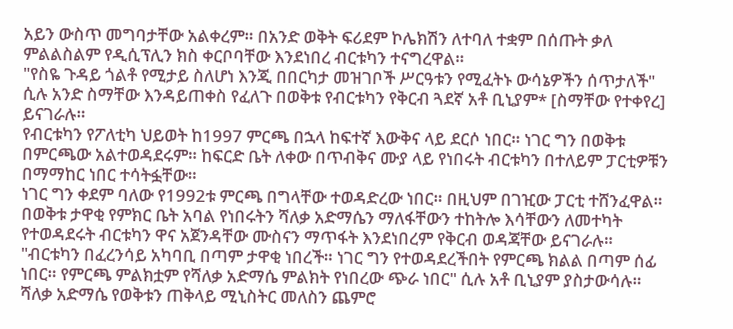አይን ውስጥ መግባታቸው አልቀረም። በአንድ ወቅት ፍሪደም ኮሌክሽን ለተባለ ተቋም በሰጡት ቃለ ምልልስልም የዲሲፕሊን ክስ ቀርቦባቸው እንደነበረ ብርቱካን ተናግረዋል።
"የስዬ ጉዳይ ጎልቶ የሚታይ ስለሆነ እንጂ በበርካታ መዝገቦች ሥርዓቱን የሚፈትኑ ውሳኔዎችን ሰጥታለች" ሲሉ አንድ ስማቸው እንዳይጠቀስ የፈለጉ በወቅቱ የብርቱካን የቅርብ ጓደኛ አቶ ቢኒያም* [ስማቸው የተቀየረ] ይናገራሉ።
የብርቱካን የፖለቲካ ህይወት ከ1997 ምርጫ በኋላ ከፍተኛ እውቅና ላይ ደርሶ ነበር። ነገር ግን በወቅቱ በምርጫው አልተወዳደሩም። ከፍርድ ቤት ለቀው በጥብቅና ሙያ ላይ የነበሩት ብርቱካን በተለይም ፓርቲዎቹን በማማከር ነበር ተሳትፏቸው።
ነገር ግን ቀደም ባለው የ1992ቱ ምርጫ በግላቸው ተወዳድረው ነበር። በዚህም በገዢው ፓርቲ ተሸንፈዋል። በወቅቱ ታዋቂ የምክር ቤት አባል የነበሩትን ሻለቃ አድማሴን ማለፋቸውን ተከትሎ እሳቸውን ለመተካት የተወዳደሩት ብርቱካን ዋና አጀንዳቸው ሙስናን ማጥፋት እንደነበረም የቅርብ ወዳጃቸው ይናገራሉ።
"ብርቱካን በፈረንሳይ አካባቢ በጣም ታዋቂ ነበረች። ነገር ግን የተወዳደረችበት የምርጫ ክልል በጣም ሰፊ ነበር። የምርጫ ምልክቷም የሻለቃ አድማሴ ምልክት የነበረው ጭራ ነበር" ሲሉ አቶ ቢኒያም ያስታውሳሉ።
ሻለቃ አድማሴ የወቅቱን ጠቅላይ ሚኒስትር መለስን ጨምሮ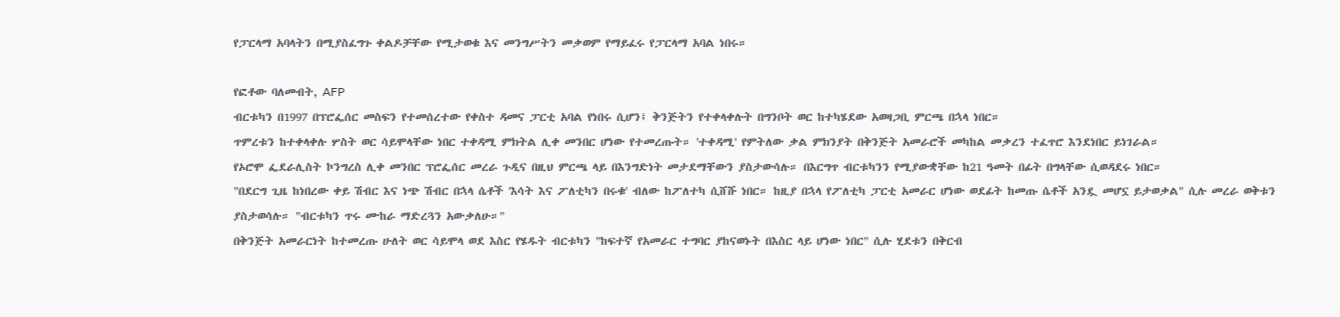የፓርላማ አባላትን በሚያስፈግጉ ቀልዶቻቸው የሚታወቁ እና መንግሥትን መቃወም የማይፈሩ የፓርላማ አባል ነበሩ።

የፎቶው ባለመብት, AFP
ብርቱካን በ1997 በፕሮፌሰር መስፍን የተመሰረተው የቀስተ ዳመና ፓርቲ አባል የነበሩ ሲሆን፤ ቅንጅትን የተቀላቀሉት በግንቦት ወር ከተካሄደው አወዛጋቢ ምርጫ በኋላ ነበር።
ጥምረቱን ከተቀላቀሉ ሦስት ወር ሳይሞላቸው ነበር ተቀዳሚ ምክትል ሊቀ መንበር ሆነው የተመረጡት። 'ተቀዳሚ' የምትለው ቃል ምክንያት በቅንጅት አመራሮች መካከል መቃረን ተፈጥሮ እንደነበር ይነገራል።
የኦሮሞ ፌደራሊስት ኮንግረስ ሊቀ መንበር ፕሮፌሰር መረራ ጉዲና በዚህ ምርጫ ላይ በእንግድነት መታደማቸውን ያስታውሳሉ። በእርግጥ ብርቱካንን የሚያውቋቸው ከ21 ዓመት በፊት በግላቸው ሲወዳደሩ ነበር።
"በደርግ ጊዜ ከነበረው ቀይ ሽብር እና ነጭ ሽብር በኋላ ሴቶች 'እሳት እና ፖለቲካን በሩቁ' ብለው ከፖለተካ ሲሸሹ ነበር። ከዚያ በኋላ የፖለቲካ ፓርቲ አመራር ሆነው ወደፊት ከመጡ ሴቶች አንዷ መሆኗ ይታወቃል" ሲሉ መረራ ወቅቱን ያስታወሳሉ። "ብርቱካን ጥሩ ሙከራ ማድረጓን አውቃለሁ።"
በቅንጅት አመራርነት ከተመረጡ ሁለት ወር ሳይሞላ ወደ እስር የሄዱት ብርቱካን "ከፍተኛ የአመራር ተግባር ያከናወኑት በእስር ላይ ሆነው ነበር" ሲሉ ሂደቱን በቅርብ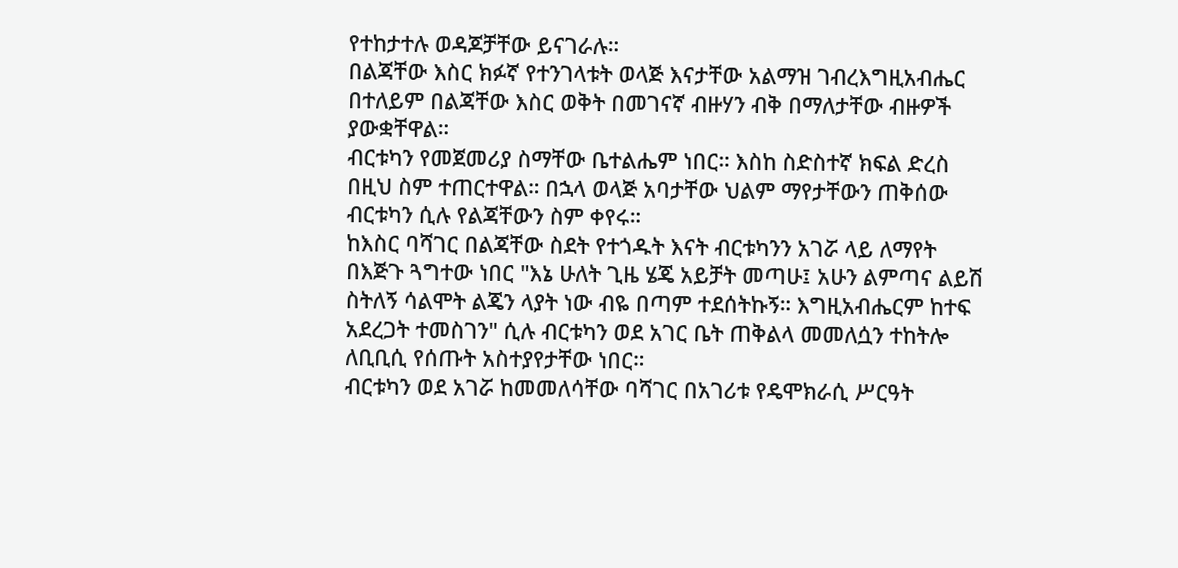የተከታተሉ ወዳጆቻቸው ይናገራሉ።
በልጃቸው እስር ክፉኛ የተንገላቱት ወላጅ እናታቸው አልማዝ ገብረእግዚአብሔር በተለይም በልጃቸው እስር ወቅት በመገናኛ ብዙሃን ብቅ በማለታቸው ብዙዎች ያውቋቸዋል።
ብርቱካን የመጀመሪያ ስማቸው ቤተልሔም ነበር። እስከ ስድስተኛ ክፍል ድረስ በዚህ ስም ተጠርተዋል። በኋላ ወላጅ አባታቸው ህልም ማየታቸውን ጠቅሰው ብርቱካን ሲሉ የልጃቸውን ስም ቀየሩ።
ከእስር ባሻገር በልጃቸው ስደት የተጎዱት እናት ብርቱካንን አገሯ ላይ ለማየት በእጅጉ ጓግተው ነበር "እኔ ሁለት ጊዜ ሄጄ አይቻት መጣሁ፤ አሁን ልምጣና ልይሽ ስትለኝ ሳልሞት ልጄን ላያት ነው ብዬ በጣም ተደሰትኩኝ። እግዚአብሔርም ከተፍ አደረጋት ተመስገን" ሲሉ ብርቱካን ወደ አገር ቤት ጠቅልላ መመለሷን ተከትሎ ለቢቢሲ የሰጡት አስተያየታቸው ነበር።
ብርቱካን ወደ አገሯ ከመመለሳቸው ባሻገር በአገሪቱ የዴሞክራሲ ሥርዓት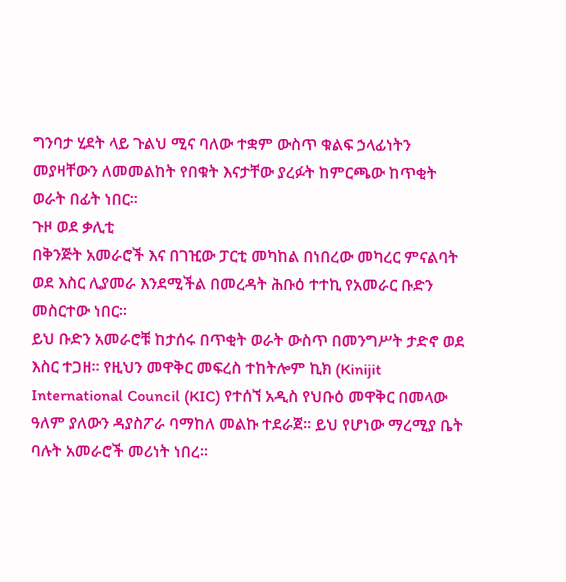ግንባታ ሂደት ላይ ጉልህ ሚና ባለው ተቋም ውስጥ ቁልፍ ኃላፊነትን መያዛቸውን ለመመልከት የበቁት እናታቸው ያረፉት ከምርጫው ከጥቂት ወራት በፊት ነበር።
ጉዞ ወደ ቃሊቲ
በቅንጅት አመራሮች እና በገዢው ፓርቲ መካከል በነበረው መካረር ምናልባት ወደ እስር ሊያመራ እንደሚችል በመረዳት ሕቡዕ ተተኪ የአመራር ቡድን መስርተው ነበር።
ይህ ቡድን አመራሮቹ ከታሰሩ በጥቂት ወራት ውስጥ በመንግሥት ታድኖ ወደ እስር ተጋዘ። የዚህን መዋቅር መፍረስ ተከትሎም ኪክ (Kinijit International Council (KIC) የተሰኘ አዲስ የህቡዕ መዋቅር በመላው ዓለም ያለውን ዳያስፖራ ባማከለ መልኩ ተደራጀ። ይህ የሆነው ማረሚያ ቤት ባሉት አመራሮች መሪነት ነበረ።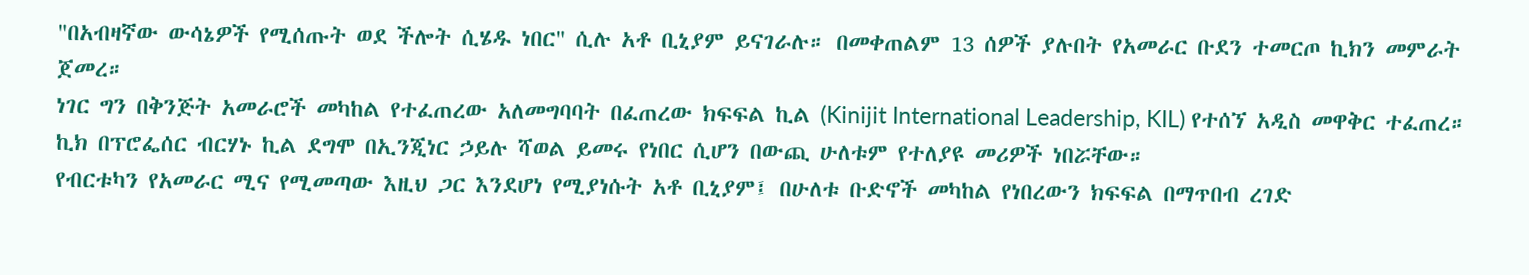"በአብዛኛው ውሳኔዎች የሚሰጡት ወደ ችሎት ሲሄዱ ነበር" ሲሉ አቶ ቢኒያም ይናገራሉ። በመቀጠልም 13 ሰዎች ያሉበት የአመራር ቡደን ተመርጦ ኪክን መምራት ጀመረ።
ነገር ግን በቅንጅት አመራሮች መካከል የተፈጠረው አለመግባባት በፈጠረው ክፍፍል ኪል (Kinijit International Leadership, KIL) የተሰኘ አዲስ መዋቅር ተፈጠረ።
ኪክ በፕሮፌሰር ብርሃኑ ኪል ደግሞ በኢንጂነር ኃይሉ ሻወል ይመሩ የነበር ሲሆን በውጪ ሁለቱም የተለያዩ መሪዎች ነበሯቸው።
የብርቱካን የአመራር ሚና የሚመጣው እዚህ ጋር እንደሆነ የሚያነሱት አቶ ቢኒያም፤ በሁለቱ ቡድኖች መካከል የነበረውን ክፍፍል በማጥበብ ረገድ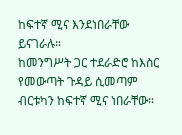ከፍተኛ ሚና እንደነበራቸው ይናገራሉ።
ከመንግሥት ጋር ተደራድሮ ከእስር የመውጣት ጉዳይ ሲመጣም ብርቱካን ከፍተኛ ሚና ነበራቸው።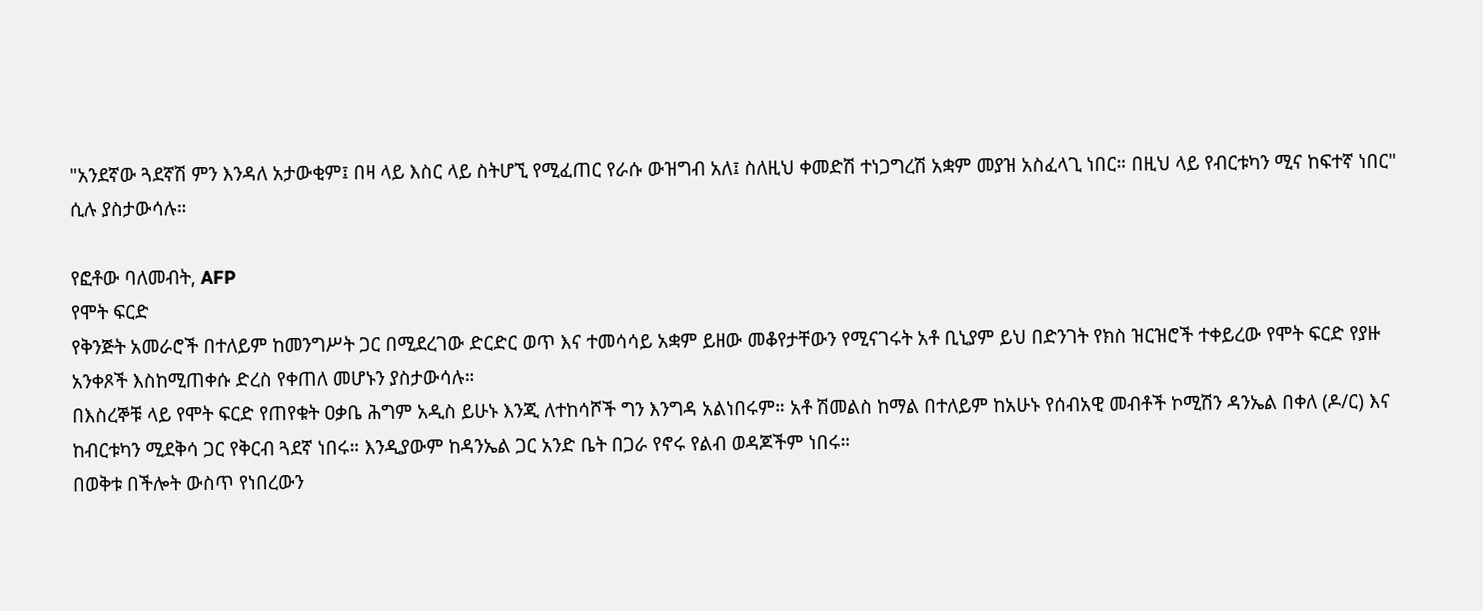"አንደኛው ጓደኛሽ ምን እንዳለ አታውቂም፤ በዛ ላይ እስር ላይ ስትሆኚ የሚፈጠር የራሱ ውዝግብ አለ፤ ስለዚህ ቀመድሽ ተነጋግረሽ አቋም መያዝ አስፈላጊ ነበር። በዚህ ላይ የብርቱካን ሚና ከፍተኛ ነበር" ሲሉ ያስታውሳሉ።

የፎቶው ባለመብት, AFP
የሞት ፍርድ
የቅንጅት አመራሮች በተለይም ከመንግሥት ጋር በሚደረገው ድርድር ወጥ እና ተመሳሳይ አቋም ይዘው መቆየታቸውን የሚናገሩት አቶ ቢኒያም ይህ በድንገት የክስ ዝርዝሮች ተቀይረው የሞት ፍርድ የያዙ አንቀጾች እስከሚጠቀሱ ድረስ የቀጠለ መሆኑን ያስታውሳሉ።
በእስረኞቹ ላይ የሞት ፍርድ የጠየቁት ዐቃቤ ሕግም አዲስ ይሁኑ እንጂ ለተከሳሾች ግን እንግዳ አልነበሩም። አቶ ሽመልስ ከማል በተለይም ከአሁኑ የሰብአዊ መብቶች ኮሚሽን ዳንኤል በቀለ (ዶ/ር) እና ከብርቱካን ሚደቅሳ ጋር የቅርብ ጓደኛ ነበሩ። እንዲያውም ከዳንኤል ጋር አንድ ቤት በጋራ የኖሩ የልብ ወዳጆችም ነበሩ።
በወቅቱ በችሎት ውስጥ የነበረውን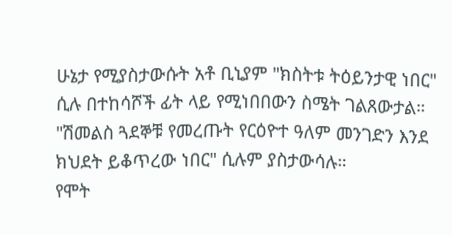ሁኔታ የሚያስታውሱት አቶ ቢኒያም "ክስትቱ ትዕይንታዊ ነበር" ሲሉ በተከሳሾች ፊት ላይ የሚነበበውን ስሜት ገልጸውታል። "ሽመልስ ጓደኞቹ የመረጡት የርዕዮተ ዓለም መንገድን እንደ ክህደት ይቆጥረው ነበር" ሲሉም ያስታውሳሉ።
የሞት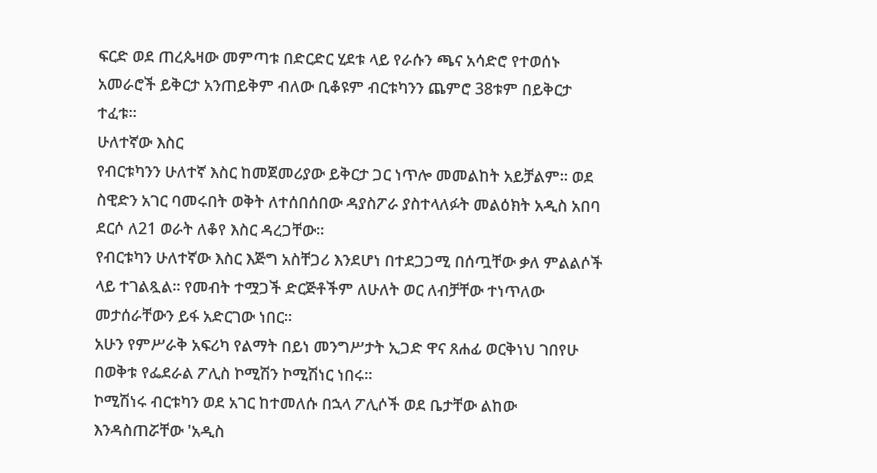ፍርድ ወደ ጠረጴዛው መምጣቱ በድርድር ሂደቱ ላይ የራሱን ጫና አሳድሮ የተወሰኑ አመራሮች ይቅርታ አንጠይቅም ብለው ቢቆዩም ብርቱካንን ጨምሮ 38ቱም በይቅርታ ተፈቱ።
ሁለተኛው እስር
የብርቱካንን ሁለተኛ እስር ከመጀመሪያው ይቅርታ ጋር ነጥሎ መመልከት አይቻልም። ወደ ስዊድን አገር ባመሩበት ወቅት ለተሰበሰበው ዳያስፖራ ያስተላለፉት መልዕክት አዲስ አበባ ደርሶ ለ21 ወራት ለቆየ እስር ዳረጋቸው።
የብርቱካን ሁለተኛው እስር እጅግ አስቸጋሪ እንደሆነ በተደጋጋሚ በሰጧቸው ቃለ ምልልሶች ላይ ተገልጿል። የመብት ተሟጋች ድርጅቶችም ለሁለት ወር ለብቻቸው ተነጥለው መታሰራቸውን ይፋ አድርገው ነበር።
አሁን የምሥራቅ አፍሪካ የልማት በይነ መንግሥታት ኢጋድ ዋና ጸሐፊ ወርቅነህ ገበየሁ በወቅቱ የፌደራል ፖሊስ ኮሚሽን ኮሚሽነር ነበሩ።
ኮሚሽነሩ ብርቱካን ወደ አገር ከተመለሱ በኋላ ፖሊሶች ወደ ቤታቸው ልከው እንዳስጠሯቸው 'አዲስ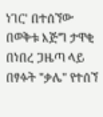ነገር' በተሰኘው በወቅቱ እጅግ ታዋቂ በነበረ ጋዜጣ ላይ በፃፉት "ቃሌ" የተሰኘ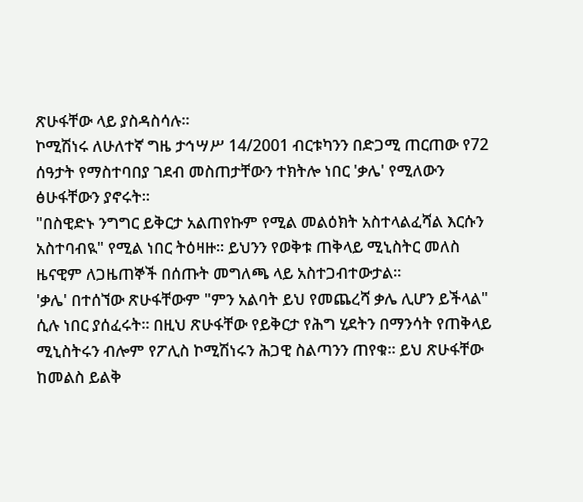ጽሁፋቸው ላይ ያስዳስሳሉ።
ኮሚሽነሩ ለሁለተኛ ግዜ ታኅሣሥ 14/2001 ብርቱካንን በድጋሚ ጠርጠው የ72 ሰዓታት የማስተባበያ ገደብ መስጠታቸውን ተክትሎ ነበር 'ቃሌ' የሚለውን ፅሁፋቸውን ያኖሩት።
"በስዊድኑ ንግግር ይቅርታ አልጠየኩም የሚል መልዕክት አስተላልፈሻል እርሱን አስተባብዪ" የሚል ነበር ትዕዛዙ። ይህንን የወቅቱ ጠቅላይ ሚኒስትር መለስ ዜናዊም ለጋዜጠኞች በሰጡት መግለጫ ላይ አስተጋብተውታል።
'ቃሌ' በተሰኘው ጽሁፋቸውም "ምን አልባት ይህ የመጨረሻ ቃሌ ሊሆን ይችላል" ሲሉ ነበር ያሰፈሩት። በዚህ ጽሁፋቸው የይቅርታ የሕግ ሂደትን በማንሳት የጠቅላይ ሚኒስትሩን ብሎም የፖሊስ ኮሚሽነሩን ሕጋዊ ስልጣንን ጠየቁ። ይህ ጽሁፋቸው ከመልስ ይልቅ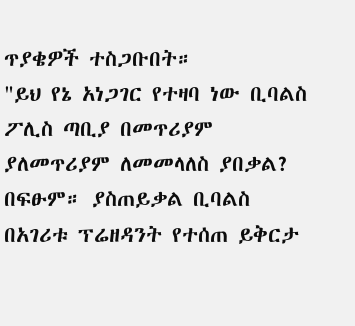ጥያቄዎች ተስጋቡበት።
"ይህ የኔ አነጋገር የተዛባ ነው ቢባልስ ፖሊስ ጣቢያ በመጥሪያም ያለመጥሪያም ለመመላለስ ያበቃል? በፍፁም። ያስጠይቃል ቢባልስ በአገሪቱ ፕሬዘዳንት የተሰጠ ይቅርታ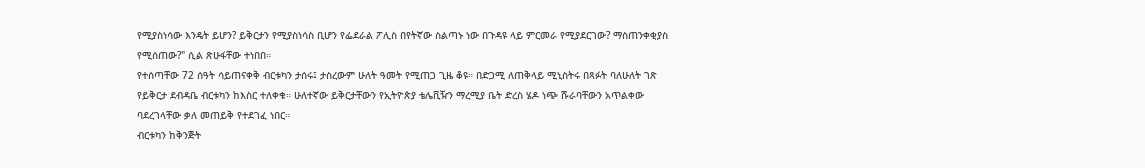የሚያስነሳው እንዴት ይሆን? ይቅርታን የሚያስነሳስ ቢሆን የፌደራል ፖሊስ በየትኛው ስልጣኑ ነው በጉዳዩ ላይ ምርመራ የሚያደርገው? ማስጠንቀቂያስ የሚሰጠው?" ሲል ጽሁፋቸው ተነበበ።
የተሰጣቸው 72 ሰዓት ሳይጠናቀቅ ብርቱካን ታሰሩ፤ ታስረውም ሁለት ዓመት የሚጠጋ ጊዜ ቆዩ። በድጋሚ ለጠቅላይ ሚኒስትሩ በጻፉት ባለሁለት ገጽ የይቅርታ ደብዳቤ ብርቱካን ከእስር ተለቀቁ። ሁለተኛው ይቅርታቸውን የኢትዮጵያ ቴሌቪዥን ማረሚያ ቤት ድረስ ሄዶ ነጭ ሹራባቸውን አጥልቀው ባደረገላቸው ቃለ መጠይቅ የተደገፈ ነበር።
ብርቱካን ከቅንጅት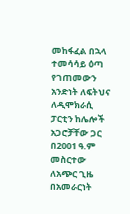መከፋፈል በኋላ ተመሳሳይ ዕጣ የገጠመውን አንድነት ለፍትህና ለዲሞክራሲ ፓርቲን ከሌሎች አጋሮቻቸው ጋር በ2001 ዓ.ም መስርተው ለአጭር ጊዜ በአመራርነት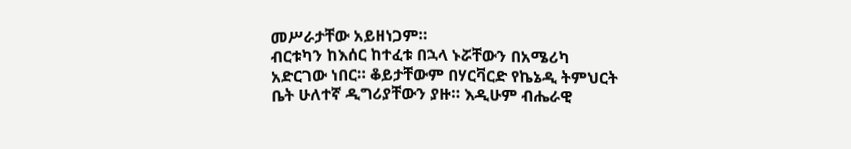መሥራታቸው አይዘነጋም።
ብርቱካን ከእሰር ከተፈቱ በኋላ ኑሯቸውን በአሜሪካ አድርገው ነበር። ቆይታቸውም በሃርቫርድ የኬኔዲ ትምህርት ቤት ሁለተኛ ዲግሪያቸውን ያዙ። እዲሁም ብሔራዊ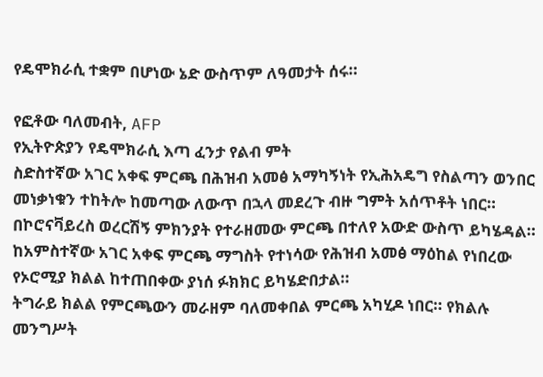የዴሞክራሲ ተቋም በሆነው ኔድ ውስጥም ለዓመታት ሰሩ።

የፎቶው ባለመብት, AFP
የኢትዮጵያን የዴሞክራሲ እጣ ፈንታ የልብ ምት
ስድስተኛው አገር አቀፍ ምርጫ በሕዝብ አመፅ አማካኝነት የኢሕአዴግ የስልጣን ወንበር መነቃነቁን ተከትሎ ከመጣው ለውጥ በኋላ መደረጉ ብዙ ግምት አሰጥቶት ነበር። በኮሮናቫይረስ ወረርሽኝ ምክንያት የተራዘመው ምርጫ በተለየ አውድ ውስጥ ይካሄዳል።
ከአምስተኛው አገር አቀፍ ምርጫ ማግስት የተነሳው የሕዝብ አመፅ ማዕከል የነበረው የኦሮሚያ ክልል ከተጠበቀው ያነሰ ፉክክር ይካሄድበታል።
ትግራይ ክልል የምርጫውን መራዘም ባለመቀበል ምርጫ አካሂዶ ነበር። የክልሉ መንግሥት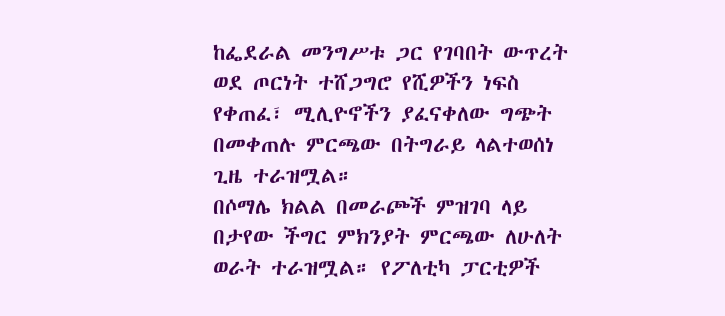ከፌደራል መንግሥቱ ጋር የገባበት ውጥረት ወደ ጦርነት ተሸጋግሮ የሺዎችን ነፍስ የቀጠፈ፣ ሚሊዮኖችን ያፈናቀለው ግጭት በመቀጠሉ ምርጫው በትግራይ ላልተወሰነ ጊዜ ተራዝሟል።
በሶማሌ ክልል በመራጮች ምዝገባ ላይ በታየው ችግር ምክንያት ምርጫው ለሁለት ወራት ተራዝሟል። የፖለቲካ ፓርቲዎች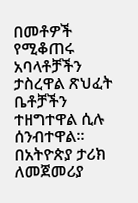በመቶዎች የሚቆጠሩ አባላቶቻችን ታስረዋል ጽህፈት ቤቶቻችን ተዘግተዋል ሲሉ ሰንብተዋል።
በአትዮጵያ ታሪክ ለመጀመሪያ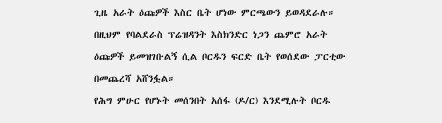ጊዜ አራት ዕጩዎች እስር ቤት ሆነው ምርጫውን ይወዳደራሉ። በዚህም የባልደራስ ፕሬዝዳንት እስክንድር ነጋን ጨምሮ አራት ዕጩዎች ይመዝገቡልኝ ሲል ቦርዱን ፍርድ ቤት የወሰደው ፓርቲው በመጨረሻ አሸንፏል።
የሕግ ምሁር የሆኑት መሰንበት አሰፋ (ዶ/ር) እንደሚሉት ቦርዱ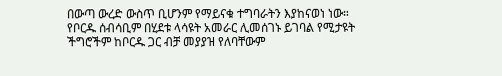በውጣ ውረድ ውስጥ ቢሆንም የማይናቁ ተግባራትን እያከናወነ ነው። የቦርዱ ሰብሳቢም በሂደቱ ላሳዩት አመራር ሊመሰገኑ ይገባል የሚታዩት ችግሮችም ከቦርዱ ጋር ብቻ መያያዝ የለባቸውም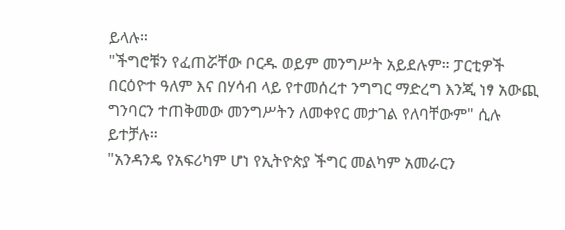ይላሉ።
"ችግሮቹን የፈጠሯቸው ቦርዱ ወይም መንግሥት አይደሉም። ፓርቲዎች በርዕዮተ ዓለም እና በሃሳብ ላይ የተመሰረተ ንግግር ማድረግ እንጂ ነፃ አውጪ ግንባርን ተጠቅመው መንግሥትን ለመቀየር መታገል የለባቸውም" ሲሉ ይተቻሉ።
"አንዳንዴ የአፍሪካም ሆነ የኢትዮጵያ ችግር መልካም አመራርን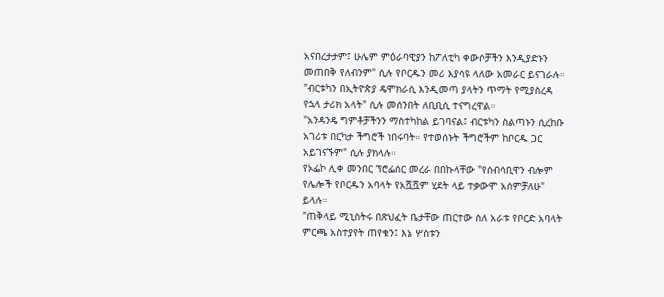አናበረታታም፤ ሁሌም ምዕራባዊያን ከፖለቲካ ቀውሶቻችን እንዲያድኑን መጠበቅ የለብንም" ሲሉ የቦርዱን መሪ እያሳዩ ላለው አመራር ይናገራሉ።
"ብርቱካን በኢትዮጵያ ዴሞክራሲ እንዲመጣ ያላትን ጥማት የሚያስረዳ የኋላ ታሪክ አላት" ሲሉ መሰንበት ለቢቢሲ ተናግረዋል።
"አንዳንዴ ግምቶቻችንን ማስተካከል ይገባናል፤ ብርቱካን ስልጣኑን ሲረከቡ አገሪቱ በርካታ ችግሮች ነበሩባት። የተወሰኑት ችግሮችም ከቦርዱ ጋር አይገናኙም" ሲሉ ያክላሉ።
የኦፌኮ ሊቀ መንበር ፕሮፌሰር መረራ በበኩላቸው "የሰብሳቢዋን ብሎም የሌሎች የቦርዱን አባላት የአሿሿም ሂደት ላይ ተቃውሞ አሰምቻለሁ" ይላሉ።
"ጠቅላይ ሚኒስትሩ በጽህፈት ቤታቸው ጠርተው ስለ አራቱ የቦርድ አባላት ምርጫ አስተያየት ጠየቁን፤ እኔ ሦስቱን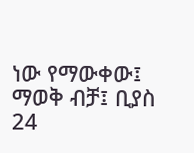ነው የማውቀው፤ ማወቅ ብቻ፤ ቢያስ 24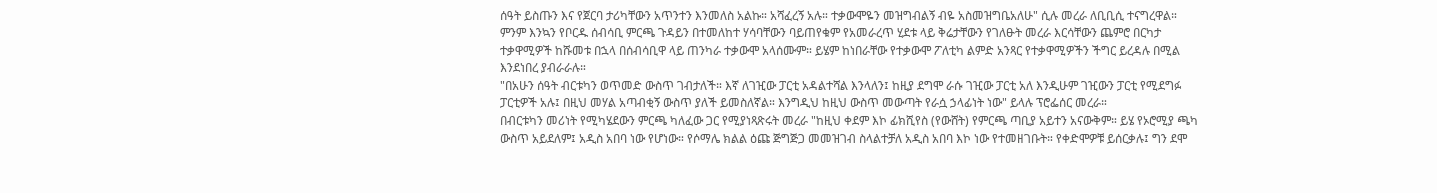ሰዓት ይስጡን እና የጀርባ ታሪካቸውን አጥንተን እንመለስ አልኩ። አሻፈረኝ አሉ። ተቃውሞዬን መዝግብልኝ ብዬ አስመዝግቤአለሁ" ሲሉ መረራ ለቢቢሲ ተናግረዋል።
ምንም እንኳን የቦርዱ ሰብሳቢ ምርጫ ጉዳይን በተመለከተ ሃሳባቸውን ባይጠየቁም የአመራረጥ ሂደቱ ላይ ቅሬታቸውን የገለፁት መረራ እርሳቸውን ጨምሮ በርካታ ተቃዋሚዎች ከሹመቱ በኋላ በሰብሳቢዋ ላይ ጠንካራ ተቃውሞ አላሰሙም። ይሄም ከነበራቸው የተቃውሞ ፖለቲካ ልምድ አንጻር የተቃዋሚዎችን ችግር ይረዳሉ በሚል እንደነበረ ያብራራሉ።
"በአሁን ሰዓት ብርቱካን ወጥመድ ውስጥ ገብታለች። እኛ ለገዢው ፓርቲ አዳልተሻል እንላለን፤ ከዚያ ደግሞ ራሱ ገዢው ፓርቲ አለ እንዲሁም ገዢውን ፓርቲ የሚደግፉ ፓርቲዎች አሉ፤ በዚህ መሃል አጣብቂኝ ውስጥ ያለች ይመስለኛል። እንግዲህ ከዚህ ውስጥ መውጣት የራሷ ኃላፊነት ነው" ይላሉ ፕሮፌሰር መረራ።
በብርቱካን መሪነት የሚካሄደውን ምርጫ ካለፈው ጋር የሚያነጻጽሩት መረራ "ከዚህ ቀደም እኮ ፊክሺየስ (የውሸት) የምርጫ ጣቢያ አይተን አናውቅም። ይሄ የኦሮሚያ ጫካ ውስጥ አይደለም፤ አዲስ አበባ ነው የሆነው። የሶማሌ ክልል ዕጩ ጅግጅጋ መመዝገብ ስላልተቻለ አዲስ አበባ እኮ ነው የተመዘገቡት። የቀድሞዎቹ ይሰርቃሉ፤ ግን ደሞ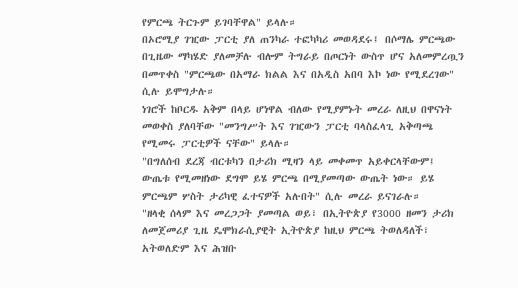የምርጫ ትርጉም ይገባቸዋል" ይላሉ።
በኦሮሚያ ገዢው ፓርቲ ያለ ጠንካራ ተፎካካሪ መወዳደሩ፤ በሶማሌ ምርጫው በጊዜው ማካሄድ ያለመቻሉ ብሎም ትግራይ በጦርነት ውስጥ ሆና አለመምረጧን በመጥቀስ "ምርጫው በአማራ ክልል እና በአዲስ አበባ እኮ ነው የሚደረገው" ሲሉ ይሞግታሉ።
ነገሮች ከቦርዱ አቅም በላይ ሆነዋል ብለው የሚያምኑት መረራ ለዚህ በዋናነት መወቀስ ያለባቸው "መንግሥት እና ገዢውን ፓርቲ ባላስፈላጊ አቅጣጫ የሚመሩ ፓርቲዎች ናቸው" ይላሉ።
"በግለሰብ ደረጃ ብርቱካን በታሪክ ሚዛን ላይ መቀመጥ አይቀርላቸውም፤ ውጤቱ የሚመዘነው ደግሞ ይሄ ምርጫ በሚያመጣው ውጤት ነው። ይሄ ምርጫም ሦስት ታሪካዊ ፈተናዎች አሉበት" ሲሉ መረራ ይናገራሉ።
"ዘላቂ ሰላም እና መረጋጋት ያመጣል ወይ፣ በኢትዮጵያ የ3000 ዘመን ታሪክ ለመጀመሪያ ጊዜ ዴሞክራሲያዊት ኢትዮጵያ ከዚህ ምርጫ ትወለዳለች፣ አትወለድም እና ሕዝቡ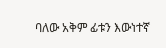ባለው አቅም ፊቱን እውነተኛ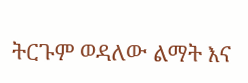ትርጉም ወዳለው ልማት እና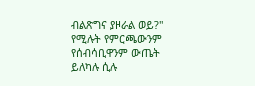ብልጽግና ያዞራል ወይ?" የሚሉት የምርጫውንም የሰብሳቢዋንም ውጤት ይለካሉ ሲሉ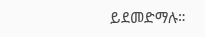ይደመድማሉ።